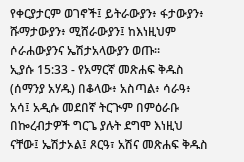የቀርያታርም ወገኖች፤ ይትራውያን፥ ፋታውያን፥ ሹማታውያን፥ ሚሸራውያን፤ ከእነዚህም ሶራሐውያንና ኤሽታአላውያን ወጡ።
ኢያሱ 15:33 - የአማርኛ መጽሐፍ ቅዱስ (ሰማንያ አሃዱ) በቆላው፥ አስጣል፥ ሳራዓ፥ አሳ፤ አዲሱ መደበኛ ትርጒም በምዕራቡ በኰረብታዎች ግርጌ ያሉት ደግሞ እነዚህ ናቸው፤ ኤሽታኦል፤ ጾርዓ፣ አሽና መጽሐፍ ቅዱስ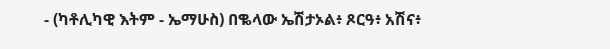- (ካቶሊካዊ እትም - ኤማሁስ) በቈላው ኤሽታኦል፥ ጾርዓ፥ አሽና፥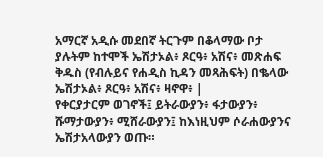አማርኛ አዲሱ መደበኛ ትርጉም በቆላማው ቦታ ያሉትም ከተሞች ኤሽታኦል፥ ጾርዓ፥ አሽና፥ መጽሐፍ ቅዱስ (የብሉይና የሐዲስ ኪዳን መጻሕፍት) በቈላው ኤሽታኦል፥ ጾርዓ፥ አሽና፥ ዛኖዋ፥ |
የቀርያታርም ወገኖች፤ ይትራውያን፥ ፋታውያን፥ ሹማታውያን፥ ሚሸራውያን፤ ከእነዚህም ሶራሐውያንና ኤሽታአላውያን ወጡ።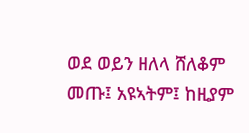ወደ ወይን ዘለላ ሸለቆም መጡ፤ አዩኣትም፤ ከዚያም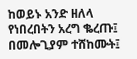ከወይኑ አንድ ዘለላ የነበረበትን አረግ ቈረጡ፤ በመሎጊያም ተሸከሙት፤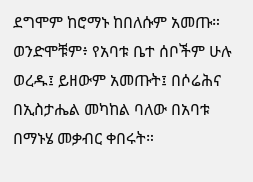ደግሞም ከሮማኑ ከበለሱም አመጡ።
ወንድሞቹም፥ የአባቱ ቤተ ሰቦችም ሁሉ ወረዱ፤ ይዘውም አመጡት፤ በሶሬሕና በኢስታሔል መካከል ባለው በአባቱ በማኑሄ መቃብር ቀበሩት።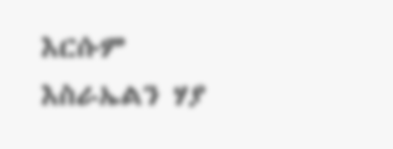እርሱም እስራኤልን ሃያ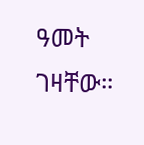ዓመት ገዛቸው።